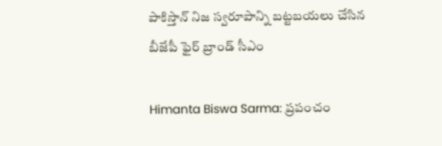పాకిస్తాన్ నిజ స్వరూపాన్ని బట్టబయలు చేసిన బీజేపీ ఫైర్ బ్రాండ్ సీఎం

Himanta Biswa Sarma: ప్రపంచం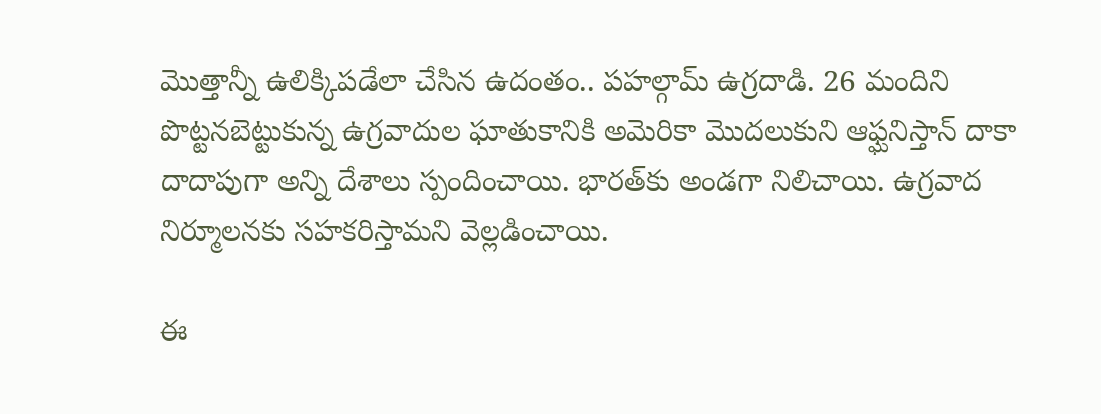మొత్తాన్నీ ఉలిక్కిపడేలా చేసిన ఉదంతం.. పహల్గామ్ ఉగ్రదాడి. 26 మందిని పొట్టనబెట్టుకున్న ఉగ్రవాదుల ఘాతుకానికి అమెరికా మొదలుకుని ఆఫ్ఘనిస్తాన్ దాకా దాదాపుగా అన్ని దేశాలు స్పందించాయి. భారత్‌కు అండగా నిలిచాయి. ఉగ్రవాద నిర్మూలనకు సహకరిస్తామని వెల్లడించాయి.

ఈ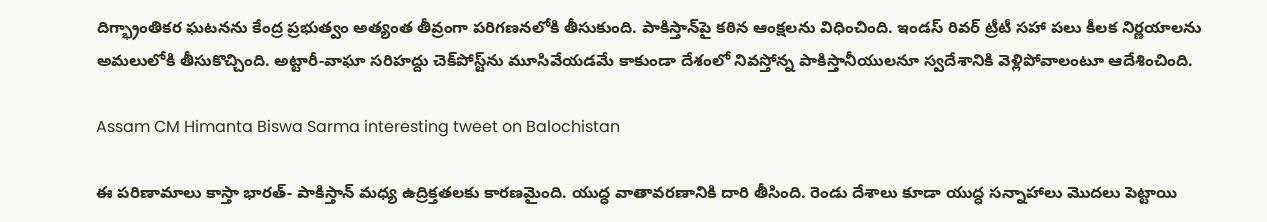దిగ్భ్రాంతికర ఘటనను కేంద్ర ప్రభుత్వం అత్యంత తీవ్రంగా పరిగణనలోకి తీసుకుంది. పాకిస్తాన్‌పై కఠిన ఆంక్షలను విధించింది. ఇండస్ రివర్ ట్రీటీ సహా పలు కీలక నిర్ణయాలను అమలులోకి తీసుకొచ్చింది. అట్టారీ-వాఘా సరిహద్దు చెక్‌పోస్ట్‌ను మూసివేయడమే కాకుండా దేశంలో నివస్తోన్న పాకిస్తానీయులనూ స్వదేశానికి వెళ్లిపోవాలంటూ ఆదేశించింది.

Assam CM Himanta Biswa Sarma interesting tweet on Balochistan

ఈ పరిణామాలు కాస్తా భారత్- పాకిస్తాన్ మధ్య ఉద్రిక్తతలకు కారణమైంది. యుద్ధ వాతావరణానికి దారి తీసింది. రెండు దేశాలు కూడా యుద్ధ సన్నాహాలు మొదలు పెట్టాయి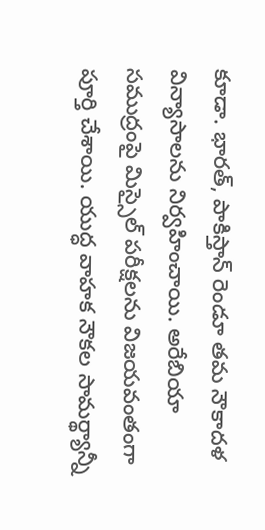కూడా. భారత్, పాకిస్తాన్ రెండూ తమ నౌకాదళ విన్యాసాలను నిర్వహించాయి. అరేబియా సముద్రంపై మిస్సైల్ పరీక్షలను విజయవంతంగా పూర్తి చేశాయి. యుద్ధ వాహక నౌకల సామర్థ్యాన్నీ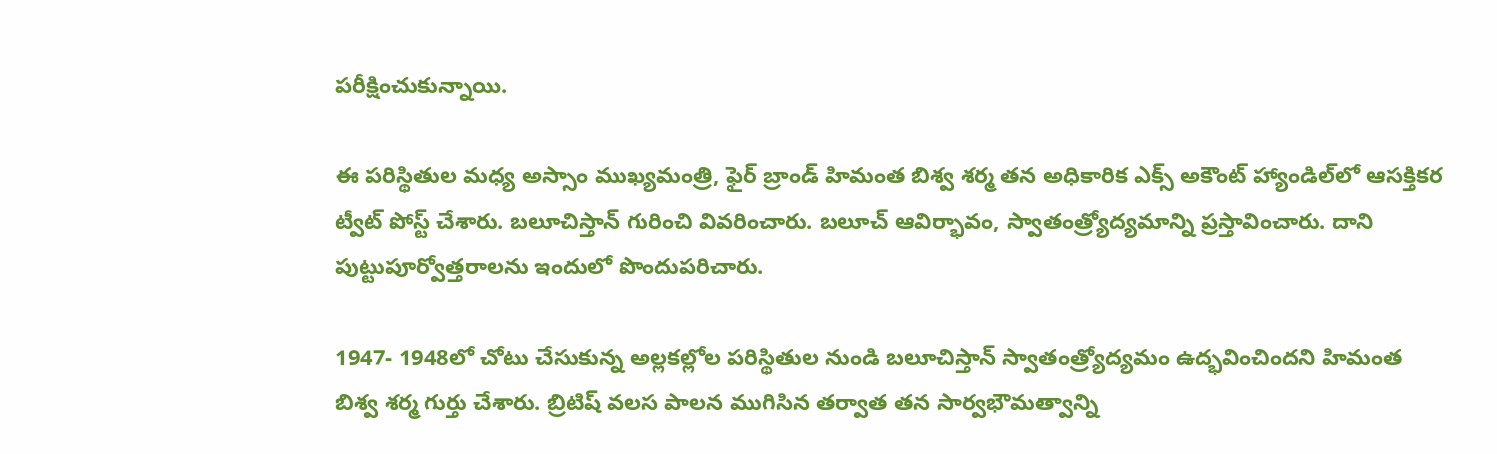పరీక్షించుకున్నాయి.

ఈ పరిస్థితుల మధ్య అస్సాం ముఖ్యమంత్రి, ఫైర్ బ్రాండ్ హిమంత బిశ్వ శర్మ తన అధికారిక ఎక్స్ అకౌంట్ హ్యాండిల్‌లో ఆసక్తికర ట్వీట్ పోస్ట్ చేశారు. బలూచిస్తాన్ గురించి వివరించారు. బలూచ్ ఆవిర్భావం, స్వాతంత్ర్యోద్యమాన్ని ప్రస్తావించారు. దాని పుట్టుపూర్వోత్తరాలను ఇందులో పొందుపరిచారు.

1947- 1948లో చోటు చేసుకున్న అల్లకల్లోల పరిస్థితుల నుండి బలూచిస్తాన్ స్వాతంత్ర్యోద్యమం ఉద్భవించిందని హిమంత బిశ్వ శర్మ గుర్తు చేశారు. బ్రిటిష్ వలస పాలన ముగిసిన తర్వాత తన సార్వభౌమత్వాన్ని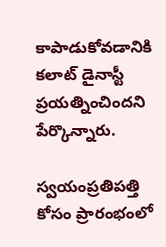కాపాడుకోవడానికి కలాట్ డైనాస్టీ ప్రయత్నించిందని పేర్కొన్నారు.

స్వయంప్రతిపత్తి కోసం ప్రారంభంలో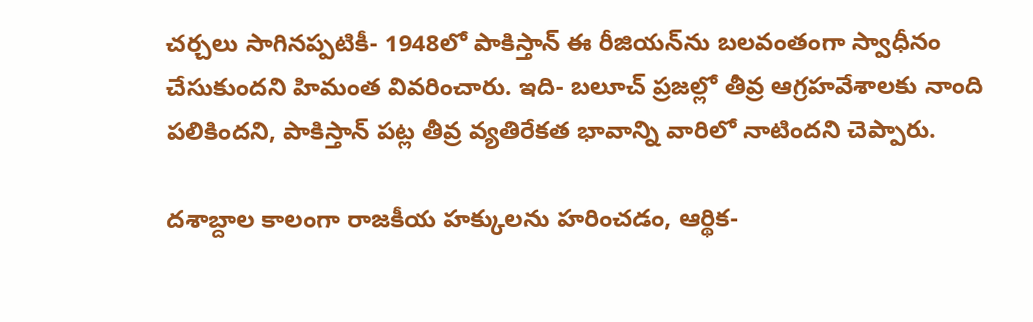చర్చలు సాగినప్పటికీ- 1948లో పాకిస్తాన్ ఈ రీజియన్‌ను బలవంతంగా స్వాధీనం చేసుకుందని హిమంత వివరించారు. ఇది- బలూచ్ ప్రజల్లో తీవ్ర ఆగ్రహవేశాలకు నాంది పలికిందని, పాకిస్తాన్ పట్ల తీవ్ర వ్యతిరేకత భావాన్ని వారిలో నాటిందని చెప్పారు.

దశాబ్దాల కాలంగా రాజకీయ హక్కులను హరించడం, ఆర్థిక-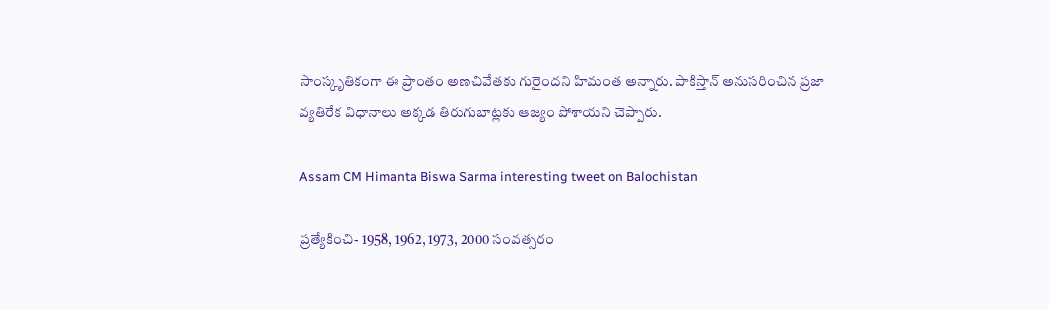సాంస్కృతికంగా ఈ ప్రాంతం అణచివేతకు గురైందని హిమంత అన్నారు. పాకిస్తాన్ అనుసరించిన ప్రజా వ్యతిరేక విధానాలు అక్కడ తిరుగుబాట్లకు ఆజ్యం పోశాయని చెప్పారు.

Assam CM Himanta Biswa Sarma interesting tweet on Balochistan

ప్రత్యేకించి- 1958, 1962, 1973, 2000 సంవత్సరం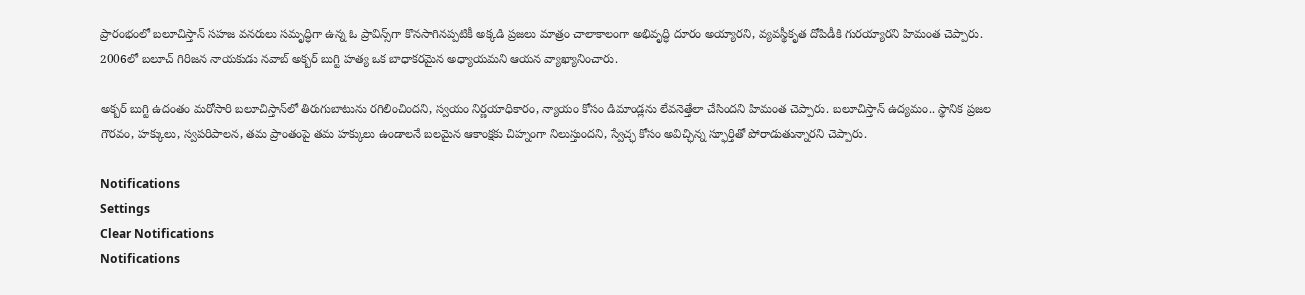ప్రారంభంలో బలూచిస్తాన్ సహజ వనరులు సమృద్ధిగా ఉన్న ఓ ప్రావిన్స్‌గా కొనసాగినప్పటికీ అక్కడి ప్రజలు మాత్రం చాలాకాలంగా అభివృద్ధి దూరం అయ్యారని, వ్యవస్థీకృత దోపిడీకి గురయ్యారని హిమంత చెప్పారు. 2006లో బలూచ్ గిరిజన నాయకుడు నవాబ్ అక్బర్ బుగ్టి హత్య ఒక బాధాకరమైన అధ్యాయమని ఆయన వ్యాఖ్యానించారు.

అక్బర్ బుగ్టి ఉదంతం మరోసారి బలూచిస్తాన్‌లో తిరుగుబాటును రగిలించిందని, స్వయం నిర్ణయాధికారం, న్యాయం కోసం డిమాండ్లను లేవనెత్తేలా చేసిందని హిమంత చెప్పారు. బలూచిస్తాన్ ఉద్యమం.. స్థానిక ప్రజల గౌరవం, హక్కులు, స్వపరిపాలన, తమ ప్రాంతంపై తమ హక్కులు ఉండాలనే బలమైన ఆకాంక్షకు చిహ్నంగా నిలుస్తుందని, స్వేచ్ఛ కోసం అవిచ్ఛిన్న స్ఫూర్తితో పోరాడుతున్నారని చెప్పారు.

Notifications
Settings
Clear Notifications
Notifications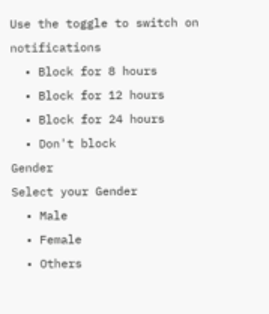Use the toggle to switch on notifications
  • Block for 8 hours
  • Block for 12 hours
  • Block for 24 hours
  • Don't block
Gender
Select your Gender
  • Male
  • Female
  • Others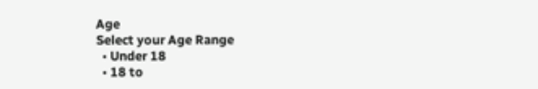Age
Select your Age Range
  • Under 18
  • 18 to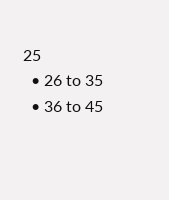25
  • 26 to 35
  • 36 to 45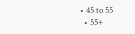• 45 to 55
  • 55+